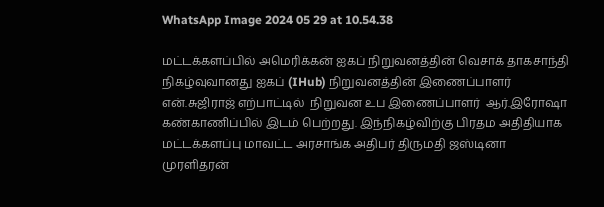WhatsApp Image 2024 05 29 at 10.54.38

மட்டக்களப்பில் அமெரிக்கன் ஐகப் நிறுவனத்தின் வெசாக் தாகசாந்தி நிகழ்வுவானது ஐகப் (IHub) நிறுவனத்தின் இணைப்பாளர் என்.சுஜிராஜ் எற்பாட்டில்  நிறுவன உப இணைப்பாளர்  ஆர்.இரோஷா கண்காணிப்பில் இடம் பெற்றது. இந்நிகழ்விற்கு பிரதம அதிதியாக மட்டக்களப்பு மாவட்ட அரசாங்க அதிபர் திருமதி ஜஸ்டினா முரளிதரன்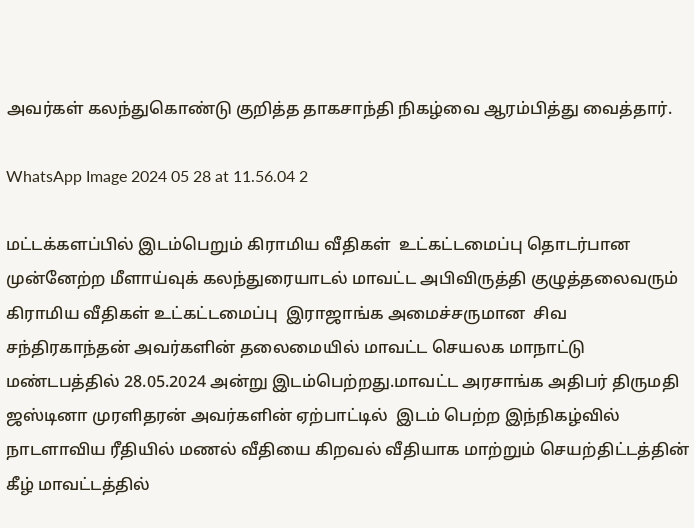அவர்கள் கலந்துகொண்டு குறித்த தாகசாந்தி நிகழ்வை ஆரம்பித்து வைத்தார்.

WhatsApp Image 2024 05 28 at 11.56.04 2

மட்டக்களப்பில் இடம்பெறும் கிராமிய வீதிகள்  உட்கட்டமைப்பு தொடர்பான முன்னேற்ற மீளாய்வுக் கலந்துரையாடல் மாவட்ட அபிவிருத்தி குழுத்தலைவரும்  கிராமிய வீதிகள் உட்கட்டமைப்பு  இராஜாங்க அமைச்சருமான  சிவ சந்திரகாந்தன் அவர்களின் தலைமையில் மாவட்ட செயலக மாநாட்டு மண்டபத்தில் 28.05.2024 அன்று இடம்பெற்றது.மாவட்ட அரசாங்க அதிபர் திருமதி ஜஸ்டினா முரளிதரன் அவர்களின் ஏற்பாட்டில்  இடம் பெற்ற இந்நிகழ்வில் நாடளாவிய ரீதியில் மணல் வீதியை கிறவல் வீதியாக மாற்றும் செயற்திட்டத்தின் கீழ் மாவட்டத்தில்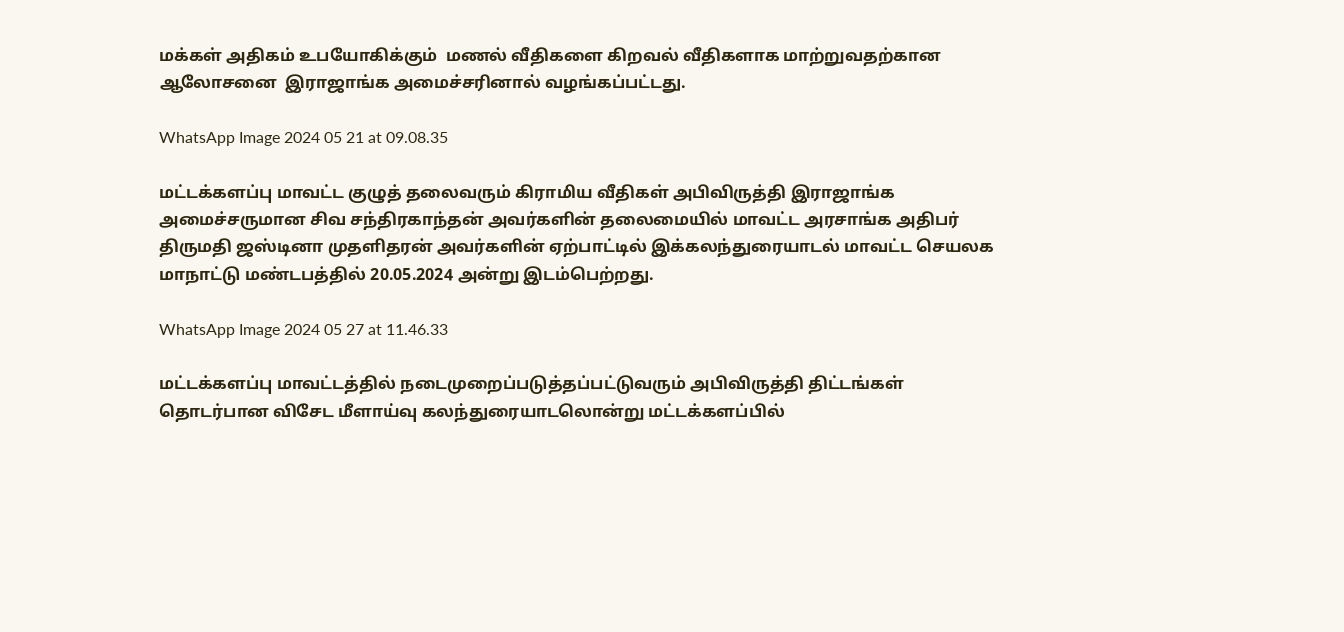மக்கள் அதிகம் உபயோகிக்கும்  மணல் வீதிகளை கிறவல் வீதிகளாக மாற்றுவதற்கான ஆலோசனை  இராஜாங்க அமைச்சரினால் வழங்கப்பட்டது.

WhatsApp Image 2024 05 21 at 09.08.35

மட்டக்களப்பு மாவட்ட குழுத் தலைவரும் கிராமிய வீதிகள் அபிவிருத்தி இராஜாங்க அமைச்சருமான சிவ சந்திரகாந்தன் அவர்களின் தலைமையில் மாவட்ட அரசாங்க அதிபர் திருமதி ஜஸ்டினா முதளிதரன் அவர்களின் ஏற்பாட்டில் இக்கலந்துரையாடல் மாவட்ட செயலக மாநாட்டு மண்டபத்தில் 20.05.2024 அன்று இடம்பெற்றது.

WhatsApp Image 2024 05 27 at 11.46.33

மட்டக்களப்பு மாவட்டத்தில் நடைமுறைப்படுத்தப்பட்டுவரும் அபிவிருத்தி திட்டங்கள் தொடர்பான விசேட மீளாய்வு கலந்துரையாடலொன்று மட்டக்களப்பில்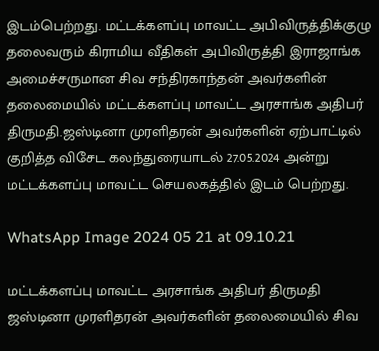இடம்பெற்றது. மட்டக்களப்பு மாவட்ட அபிவிருத்திக்குழு  தலைவரும் கிராமிய வீதிகள் அபிவிருத்தி இராஜாங்க அமைச்சருமான சிவ சந்திரகாந்தன் அவர்களின் தலைமையில் மட்டக்களப்பு மாவட்ட அரசாங்க அதிபர் திருமதி.ஜஸ்டினா முரளிதரன் அவர்களின் ஏற்பாட்டில் குறித்த விசேட கலந்துரையாடல் 27.05.2024 அன்று மட்டக்களப்பு மாவட்ட செயலகத்தில் இடம் பெற்றது.

WhatsApp Image 2024 05 21 at 09.10.21

மட்டக்களப்பு மாவட்ட அரசாங்க அதிபர் திருமதி ஜஸ்டினா முரளிதரன் அவர்களின் தலைமையில் சிவ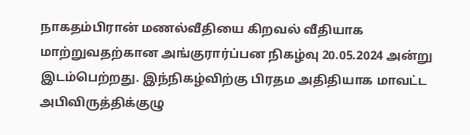நாகதம்பிரான் மணல்வீதியை கிறவல் வீதியாக மாற்றுவதற்கான அங்குரார்ப்பன நிகழ்வு 20.05.2024 அன்று இடம்பெற்றது. இந்நிகழ்விற்கு பிரதம அதிதியாக மாவட்ட அபிவிருத்திக்குழு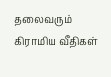தலைவரும் கிராமிய வீதிகள்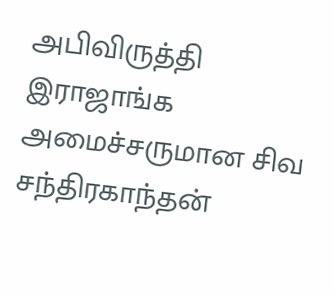அபிவிருத்தி இராஜாங்க அமைச்சருமான சிவ சந்திரகாந்தன்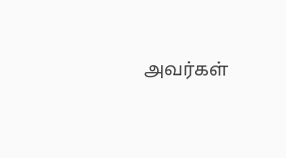அவர்கள்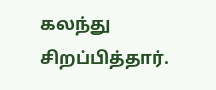கலந்து சிறப்பித்தார்.